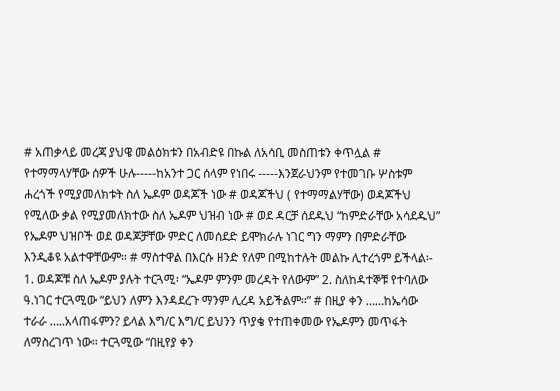# አጠቃላይ መረጃ ያህዌ መልዕክቱን በአብድዩ በኩል ለአሳቢ መስጠቱን ቀጥሏል # የተማማላሃቸው ሰዎች ሁሉ-----ከአንተ ጋር ሰላም የነበሩ -----እንጀራህንም የተመገቡ ሦስቱም ሐረጎች የሚያመለክቱት ስለ ኤዶም ወዳጆች ነው # ወዳጆችህ ( የተማማልሃቸው) ወዳጆችህ የሚለው ቃል የሚያመለክተው ስለ ኤዶም ህዝብ ነው # ወደ ዳርቻ ሰደዱህ “ከምድራቸው አሳደዱህ” የኤዶም ህዝቦች ወደ ወዳጆቻቸው ምድር ለመሰደድ ይሞክራሉ ነገር ግን ማምን በምድራቸው እንዲቆዩ አልተዋቸውም፡፡ # ማስተዋል በእርሱ ዘንድ የለም በሚከተሉት መልኩ ሊተረጎም ይችላል፡- 1. ወዳጆቹ ስለ ኤዶም ያሉት ተርጓሚ፡ “ኤዶም ምንም መረዳት የለውም” 2. ስለከዳተኞቹ የተባለው ዓ.ነገር ተርጓሚው “ይህን ለምን እንዳደረጉ ማንም ሊረዳ አይችልም፡፡” # በዚያ ቀን ……ከኤሳው ተራራ …..አላጠፋምን? ይላል እግ/ር እግ/ር ይህንን ጥያቄ የተጠቀመው የኤዶምን መጥፋት ለማስረገጥ ነው፡፡ ተርጓሚው “በዚየያ ቀን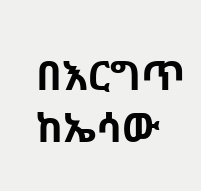በእርግጥ ከኤሳው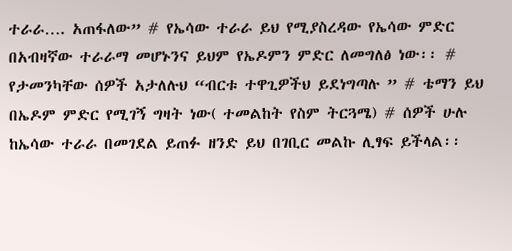ተራራ…. አጠፋለው” # የኤሳው ተራራ ይህ የሚያስረዳው የኤሳው ምድር በአብዛኛው ተራራማ መሆኑንና ይህም የኤዶምን ምድር ለመግለፅ ነው፡፡ # የታመንካቸው ሰዎች አታለሉህ “ብርቱ ተዋጊዎችህ ይደነግጣሉ ” # ቴማን ይህ በኤዶም ምድር የሚገኝ ግዛት ነው( ተመልከት የስም ትርጓሜ) # ሰዎች ሁሉ ከኤሳው ተራራ በመገደል ይጠፉ ዘንድ ይህ በገቢር መልኩ ሊፃፍ ይችላል፡፡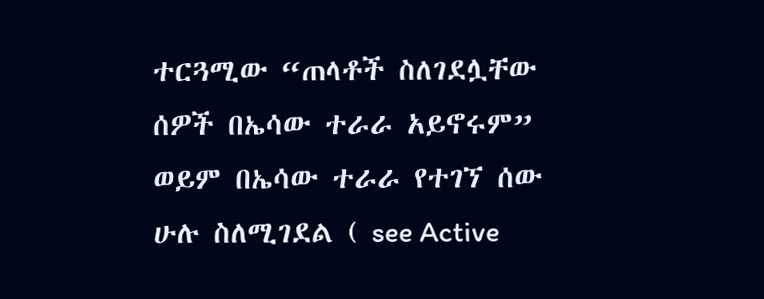ተርጓሚው “ጠላቶች ስለገደሏቸው ሰዎች በኤሳው ተራራ አይኖሩም” ወይም በኤሳው ተራራ የተገኘ ሰው ሁሉ ስለሚገደል ( see Active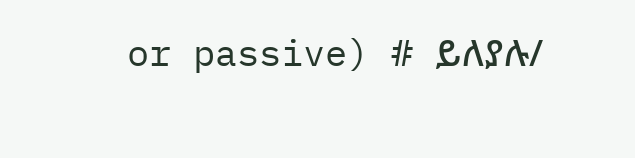or passive) # ይለያሉ/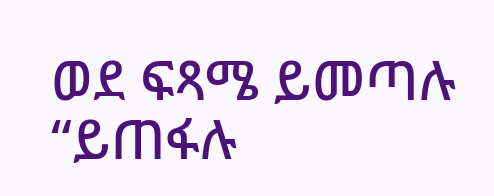ወደ ፍጻሜ ይመጣሉ “ይጠፋሉ